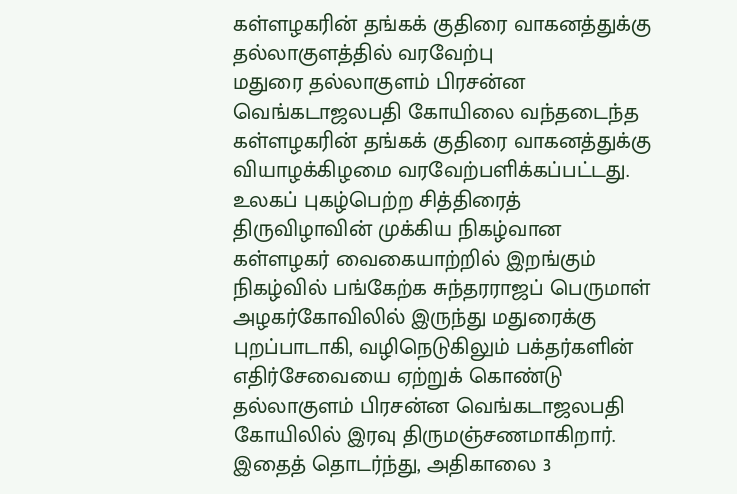கள்ளழகரின் தங்கக் குதிரை வாகனத்துக்கு தல்லாகுளத்தில் வரவேற்பு
மதுரை தல்லாகுளம் பிரசன்ன வெங்கடாஜலபதி கோயிலை வந்தடைந்த கள்ளழகரின் தங்கக் குதிரை வாகனத்துக்கு வியாழக்கிழமை வரவேற்பளிக்கப்பட்டது.
உலகப் புகழ்பெற்ற சித்திரைத் திருவிழாவின் முக்கிய நிகழ்வான கள்ளழகர் வைகையாற்றில் இறங்கும் நிகழ்வில் பங்கேற்க சுந்தரராஜப் பெருமாள் அழகர்கோவிலில் இருந்து மதுரைக்கு புறப்பாடாகி, வழிநெடுகிலும் பக்தர்களின் எதிர்சேவையை ஏற்றுக் கொண்டு தல்லாகுளம் பிரசன்ன வெங்கடாஜலபதி கோயிலில் இரவு திருமஞ்சணமாகிறார்.
இதைத் தொடர்ந்து, அதிகாலை 3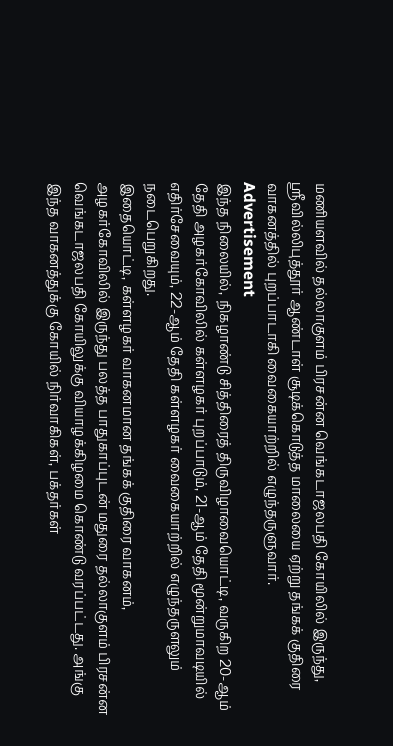மணியளவில் தல்லாகுளம் பிரசன்ன வெங்கடாஜலபதி கோயிலில் இருந்து, ஸ்ரீவில்லிபுத்தூர் ஆண்டாள் சூடிக்கொடுத்த மாலையை ஏற்று தங்கக் குதிரை வாகனத்தில் புறப்பாடாகி வைகையாற்றில் எழுந்தருளுவார்.
Advertisement
இந்த நிலையில், நிகழாண்டு சித்திரைத் திருவிழாவையொட்டி, வருகிற 20-ஆம் தேதி அழகர்கோவிலில் கள்ளழகர் புறப்பாடும், 21-ஆம் தேதி மூன்றுமாவடியில் எதிர்சேவையும், 22-ஆம் தேதி கள்ளழகர் வைகையாற்றில் எழுந்தருளலும் நடைபெறுகிறது.
இதையொட்டி, கள்ளழகர் வாகனமான தங்கக் குதிரை வாகனம், அழகர்கோவிலில் இருந்து பலத்த பாதுகாப்புடன் மதுரை தல்லாகுளம் பிரசன்ன வெங்கடாஜலபதி கோயிலுக்கு வியாழக்கிழமை கொண்டு வரப்பட்டது. அங்கு இந்த வாகனத்துக்கு கோயில் நிர்வாகிகள், பக்தர்கள்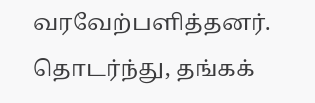வரவேற்பளித்தனர். தொடர்ந்து, தங்கக்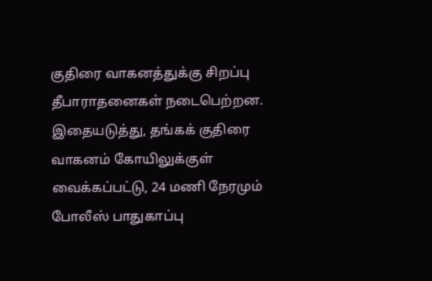குதிரை வாகனத்துக்கு சிறப்பு தீபாராதனைகள் நடைபெற்றன.
இதையடுத்து, தங்கக் குதிரை வாகனம் கோயிலுக்குள் வைக்கப்பட்டு, 24 மணி நேரமும் போலீஸ் பாதுகாப்பு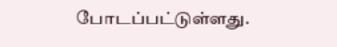போடப்பட்டுள்ளது.